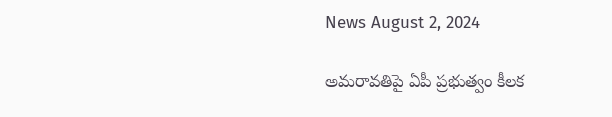News August 2, 2024

అమరావతిపై ఏపీ ప్రభుత్వం కీలక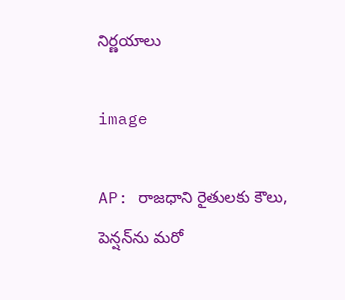నిర్ణయాలు

image

AP: రాజధాని రైతులకు కౌలు, పెన్షన్‌ను మరో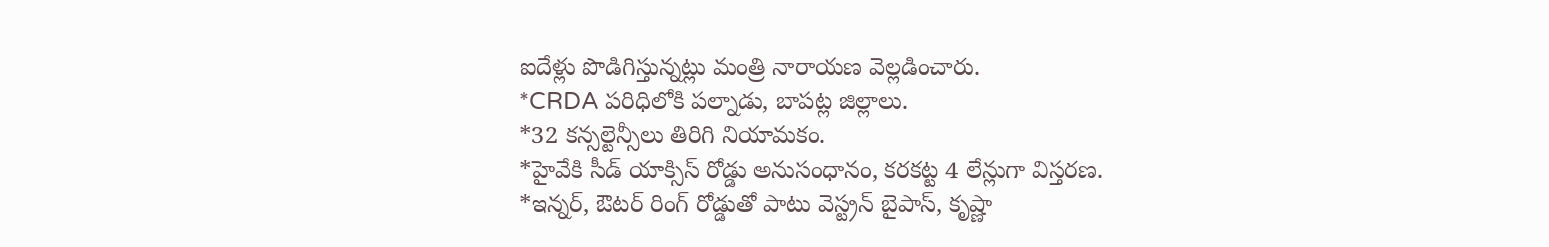ఐదేళ్లు పొడిగిస్తున్నట్లు మంత్రి నారాయణ వెల్లడించారు.
*CRDA పరిధిలోకి పల్నాడు, బాపట్ల జిల్లాలు.
*32 కన్సల్టెన్సీలు తిరిగి నియామకం.
*హైవేకి సీడ్ యాక్సిస్ రోడ్డు అనుసంధానం, కరకట్ట 4 లేన్లుగా విస్తరణ.
*ఇన్నర్, ఔటర్ రింగ్ రోడ్డుతో పాటు వెస్ట్రన్ బైపాస్, కృష్ణా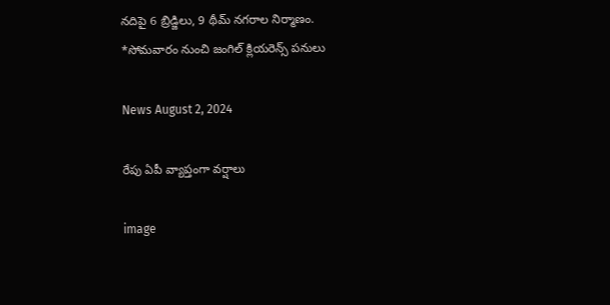నదిపై 6 బ్రిడ్జిలు, 9 థీమ్ నగరాల నిర్మాణం.
*సోమవారం నుంచి జంగిల్ క్లియరెన్స్ పనులు

News August 2, 2024

రేపు ఏపీ వ్యాప్తంగా వర్షాలు

image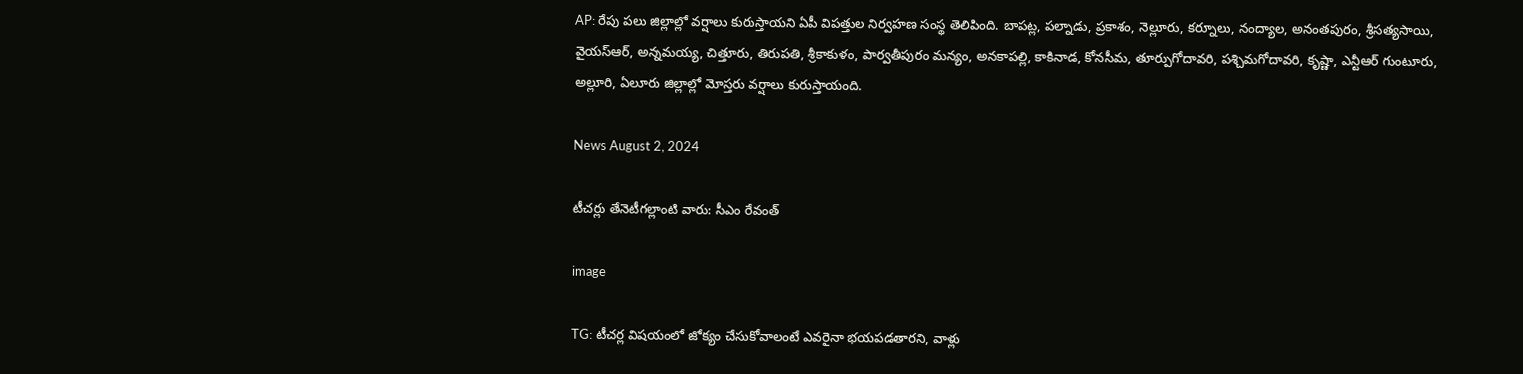AP: రేపు పలు జిల్లాల్లో వర్షాలు కురుస్తాయని ఏపీ విపత్తుల నిర్వహణ సంస్థ తెలిపింది. బాపట్ల, పల్నాడు, ప్రకాశం, నెల్లూరు, కర్నూలు, నంద్యాల, అనంతపురం, శ్రీసత్యసాయి, వైయస్ఆర్, అన్నమయ్య, చిత్తూరు, తిరుపతి, శ్రీకాకుళం, పార్వతీపురం మన్యం, అనకాపల్లి, కాకినాడ, కోనసీమ, తూర్పుగోదావరి, పశ్చిమగోదావరి, కృష్ణా, ఎన్టీఆర్ గుంటూరు, అల్లూరి, ఏలూరు జిల్లాల్లో మోస్తరు వర్షాలు కురుస్తాయంది.

News August 2, 2024

టీచర్లు తేనెటీగల్లాంటి వారు: సీఎం రేవంత్

image

TG: టీచర్ల విషయంలో జోక్యం చేసుకోవాలంటే ఎవరైనా భయపడతారని, వాళ్లు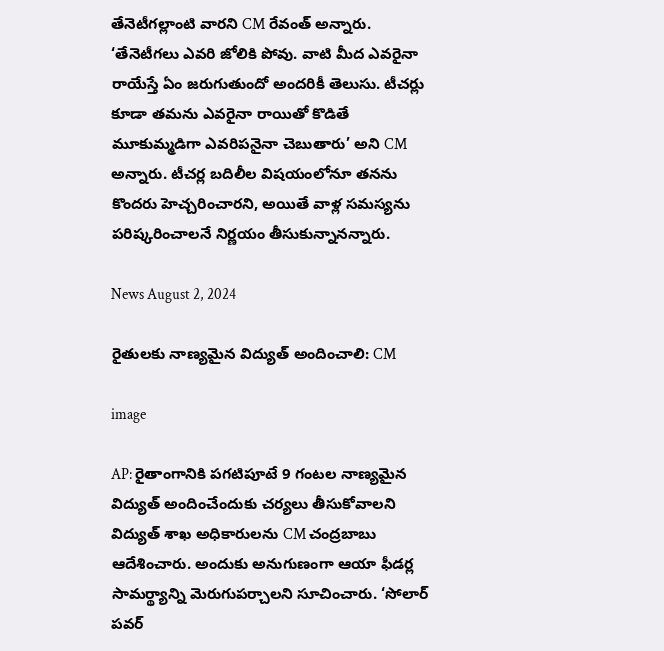తేనెటీగల్లాంటి వారని CM రేవంత్ అన్నారు. ‘తేనెటీగలు ఎవరి జోలికి పోవు. వాటి మీద ఎవరైనా రాయేస్తే ఏం జరుగుతుందో అందరికీ తెలుసు. టీచర్లు కూడా తమను ఎవరైనా రాయితో కొడితే మూకుమ్మడిగా ఎవరిపనైనా చెబుతారు’ అని CM అన్నారు. టీచర్ల బదిలీల విషయంలోనూ తనను కొందరు హెచ్చరించారని, అయితే వాళ్ల సమస్యను పరిష్కరించాలనే నిర్ణయం తీసుకున్నానన్నారు.

News August 2, 2024

రైతులకు నాణ్యమైన విద్యుత్ అందించాలి: CM

image

AP: రైతాంగానికి పగటిపూటే 9 గంటల నాణ్యమైన విద్యుత్ అందించేందుకు చర్యలు తీసుకోవాలని విద్యుత్ శాఖ అధికారులను CM చంద్రబాబు ఆదేశించారు. అందుకు అనుగుణంగా ఆయా ఫీడర్ల సామర్థ్యాన్ని మెరుగుపర్చాలని సూచించారు. ‘సోలార్ పవర్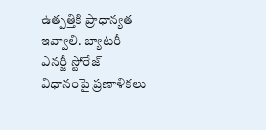ఉత్పత్తికి ప్రాధాన్యత ఇవ్వాలి. బ్యాటరీ ఎనర్జీ స్టోరేజ్ విధానంపై ప్రణాళికలు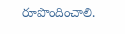రూపొందించాలి.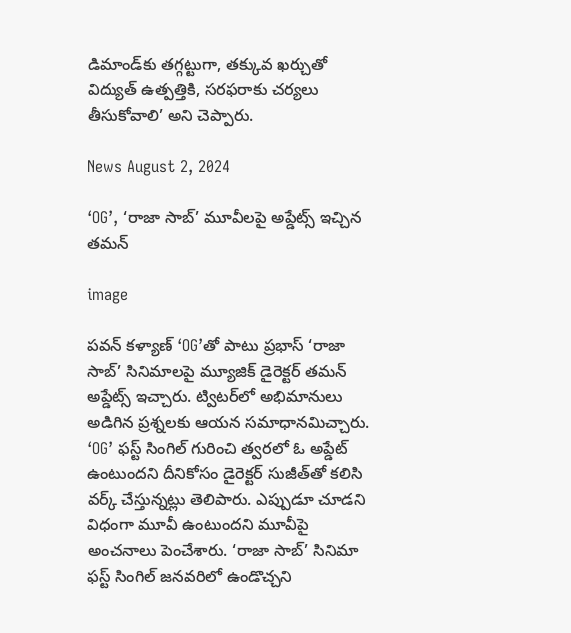డిమాండ్‌కు తగ్గట్టుగా, తక్కువ ఖర్చుతో విద్యుత్ ఉత్పత్తికి, సరఫరాకు చర్యలు తీసుకోవాలి’ అని చెప్పారు.

News August 2, 2024

‘OG’, ‘రాజా సాబ్’ మూవీలపై అప్డేట్స్ ఇచ్చిన తమన్

image

పవన్ కళ్యాణ్ ‘OG’తో పాటు ప్రభాస్ ‘రాజా సాబ్’ సినిమాలపై మ్యూజిక్ డైరెక్టర్ తమన్ అప్డేట్స్ ఇచ్చారు. ట్విటర్‌లో అభిమానులు అడిగిన ప్రశ్నలకు ఆయన సమాధానమిచ్చారు. ‘OG’ ఫస్ట్ సింగిల్ గురించి త్వరలో ఓ అప్డేట్ ఉంటుందని దీనికోసం డైరెక్టర్ సుజీత్‌తో కలిసి వర్క్ చేస్తున్నట్లు తెలిపారు. ఎప్పుడూ చూడని విధంగా మూవీ ఉంటుందని మూవీపై అంచనాలు పెంచేశారు. ‘రాజా సాబ్’ సినిమా ఫస్ట్ సింగిల్ జనవరిలో ఉండొచ్చని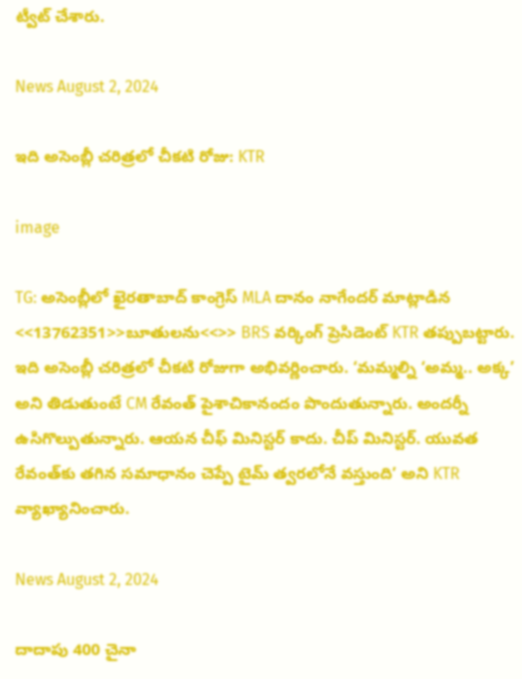ట్వీట్ చేశారు.

News August 2, 2024

ఇది అసెంబ్లీ చరిత్రలో చీకటి రోజు: KTR

image

TG: అసెంబ్లీలో ఖైరతాబాద్ కాంగ్రెస్ MLA దానం నాగేందర్ మాట్లాడిన <<13762351>>బూతులను<<>> BRS వర్కింగ్ ప్రెసిడెంట్ KTR తప్పుబట్టారు. ఇది అసెంబ్లీ చరిత్రలో చీకటి రోజుగా అభివర్ణించారు. ‘మమ్మల్ని ‘అమ్మ.. అక్క’ అని తిడుతుంటే CM రేవంత్ పైశాచికానందం పొందుతున్నారు. అందర్నీ ఉసిగొల్పుతున్నారు. ఆయన చీఫ్ మినిస్టర్ కాదు. చీప్ మినిస్టర్. యువత రేవంత్‌కు తగిన సమాధానం చెప్పే టైమ్ త్వరలోనే వస్తుంది’ అని KTR వ్యాఖ్యానించారు.

News August 2, 2024

దాదాపు 400 చైనా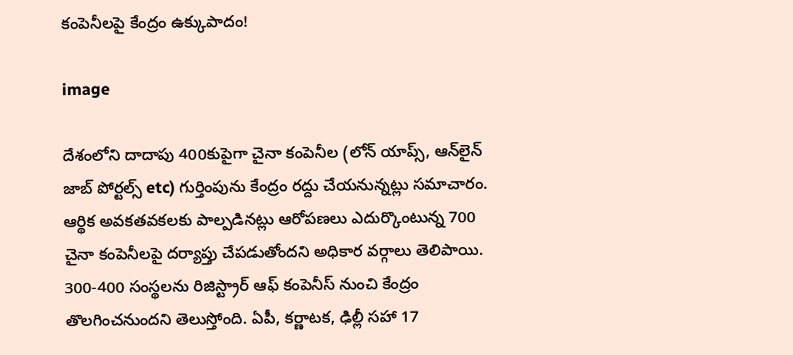కంపెనీలపై కేంద్రం ఉక్కుపాదం!

image

దేశంలోని దాదాపు 400కుపైగా చైనా కంపెనీల (లోన్ యాప్స్, ఆన్‌లైన్ జాబ్ పోర్టల్స్ etc) గుర్తింపును కేంద్రం రద్దు చేయనున్నట్లు సమాచారం. ఆర్థిక అవకతవకలకు పాల్పడినట్లు ఆరోపణలు ఎదుర్కొంటున్న 700 చైనా కంపెనీలపై దర్యాప్తు చేపడుతోందని అధికార వర్గాలు తెలిపాయి. 300-400 సంస్థలను రిజిస్ట్రార్ ఆఫ్ కంపెనీస్ నుంచి కేంద్రం తొలగించనుందని తెలుస్తోంది. ఏపీ, కర్ణాటక, ఢిల్లీ సహా 17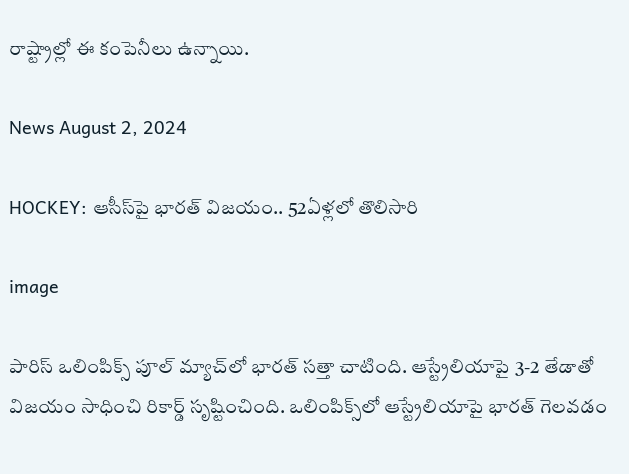రాష్ట్రాల్లో ఈ కంపెనీలు ఉన్నాయి.

News August 2, 2024

HOCKEY: ఆసీస్‌పై భారత్ విజయం.. 52ఏళ్లలో తొలిసారి

image

పారిస్ ఒలింపిక్స్‌ పూల్ మ్యాచ్‌లో భారత్ సత్తా చాటింది. ఆస్ట్రేలియాపై 3-2 తేడాతో విజయం సాధించి రికార్డ్ సృష్టించింది. ఒలింపిక్స్‌లో ఆస్ట్రేలియాపై భారత్ గెలవడం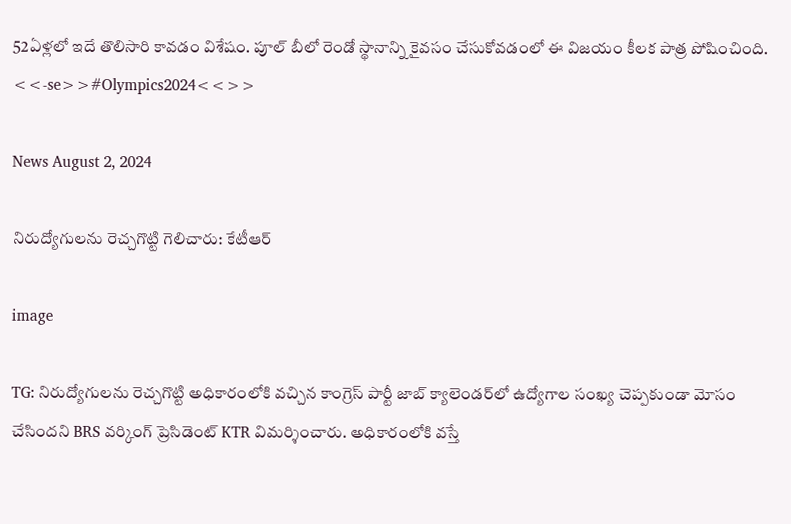52ఏళ్లలో ఇదే తొలిసారి కావడం విశేషం. పూల్ బీలో రెండో స్థానాన్ని కైవసం చేసుకోవడంలో ఈ విజయం కీలక పాత్ర పోషించింది. <<-se>>#Olympics2024<<>>

News August 2, 2024

నిరుద్యోగులను రెచ్చగొట్టి గెలిచారు: కేటీఆర్

image

TG: నిరుద్యోగులను రెచ్చగొట్టి అధికారంలోకి వచ్చిన కాంగ్రెస్ పార్టీ జాబ్ క్యాలెండర్‌లో ఉద్యోగాల సంఖ్య చెప్పకుండా మోసం చేసిందని BRS వర్కింగ్ ప్రెసిడెంట్ KTR విమర్శించారు. అధికారంలోకి వస్తే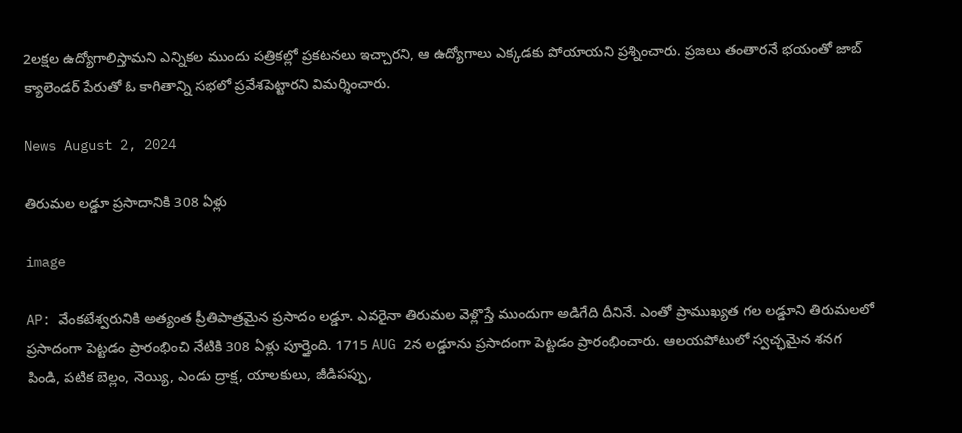2లక్షల ఉద్యోగాలిస్తామని ఎన్నికల ముందు పత్రికల్లో ప్రకటనలు ఇచ్చారని, ఆ ఉద్యోగాలు ఎక్కడకు పోయాయని ప్రశ్నించారు. ప్రజలు తంతారనే భయంతో జాబ్ క్యాలెండర్ పేరుతో ఓ కాగితాన్ని సభలో ప్రవేశపెట్టారని విమర్శించారు.

News August 2, 2024

తిరుమల లడ్డూ ప్రసాదానికి 308 ఏళ్లు

image

AP: వేంకటేశ్వరునికి అత్యంత ప్రీతిపాత్రమైన ప్రసాదం లడ్డూ. ఎవరైనా తిరుమల వెళ్లొస్తే ముందుగా అడిగేది దీనినే. ఎంతో ప్రాముఖ్యత గల లడ్డూని తిరుమలలో ప్రసాదంగా పెట్టడం ప్రారంభించి నేటికి 308 ఏళ్లు పూర్తైంది. 1715 AUG 2న లడ్డూను ప్రసాదంగా పెట్టడం ప్రారంభించారు. ఆలయపోటులో స్వచ్ఛమైన శనగ పిండి, పటిక బెల్లం, నెయ్యి, ఎండు ద్రాక్ష, యాలకులు, జీడిపప్పు,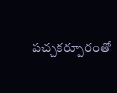పచ్చకర్పూరంతో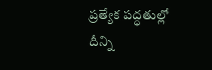ప్రత్యేక పద్ధతుల్లో దీన్ని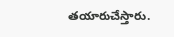తయారుచేస్తారు.